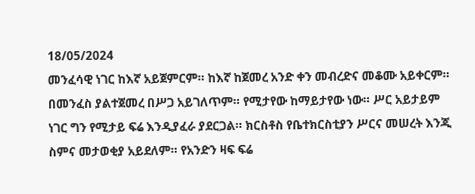18/05/2024
መንፈሳዊ ነገር ከእኛ አይጀምርም። ከእኛ ከጀመረ አንድ ቀን መብረድና መቆሙ አይቀርም። በመንፈስ ያልተጀመረ በሥጋ አይገለጥም። የሚታየው ከማይታየው ነው። ሥር አይታይም ነገር ግን የሚታይ ፍሬ እንዲያፈራ ያደርጋል። ክርስቶስ የቤተክርስቲያን ሥርና መሠረት እንጂ ስምና መታወቂያ አይደለም። የአንድን ዛፍ ፍሬ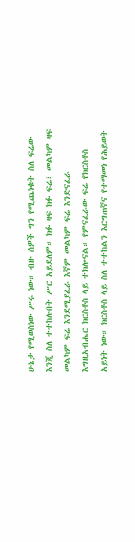ሁኔታ የሚወስነው ሥሩ ነው። ብዙ ሰዎች ግን የሚጨነቁት ስለ ፍሬው እንጂ ስለ ተተከሉበት ሥር አይደለም። ክፉ ዛፍ ክፉ ፍሬ፣ መልካም ዛፍ መልካም ፍሬ እንደሚያፈራ እኛም መልካም ፍሬ እንድናፈራ እግዚአብሔር ክርስቶስ ላይ ተክሎናል። የምናፈራው ፍሬ የክርስቶስ አይነት ነው። ክርስቶስ ላይ ስለ ተተከልን እርግጠኛና የተማመነ የሕይወት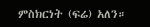ምስክርነት (ፍሬ) አለን።